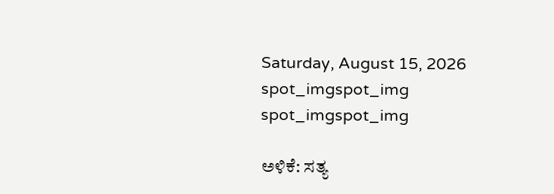Saturday, August 15, 2026
spot_imgspot_img
spot_imgspot_img

ಅಳಿಕೆ: ಸತ್ಯ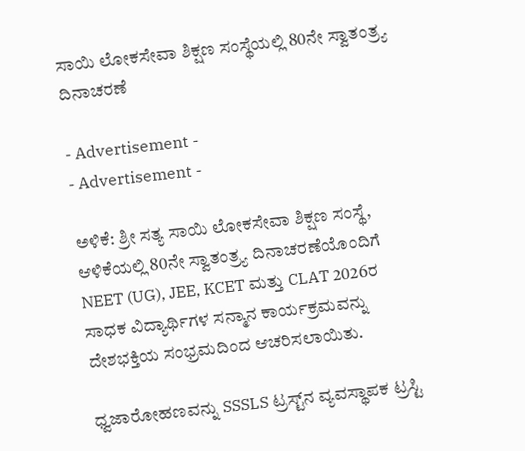ಸಾಯಿ ಲೋಕಸೇವಾ ಶಿಕ್ಷಣ ಸಂಸ್ಥೆಯಲ್ಲಿ 80ನೇ ಸ್ವಾತಂತ್ರ್ಯ ದಿನಾಚರಣೆ

- Advertisement -
- Advertisement -

ಅಳಿಕೆ: ಶ್ರೀ ಸತ್ಯ ಸಾಯಿ ಲೋಕಸೇವಾ ಶಿಕ್ಷಣ ಸಂಸ್ಥೆ, ಆಳಿಕೆಯಲ್ಲಿ 80ನೇ ಸ್ವಾತಂತ್ರ್ಯ ದಿನಾಚರಣೆಯೊಂದಿಗೆ NEET (UG), JEE, KCET ಮತ್ತು CLAT 2026ರ ಸಾಧಕ ವಿದ್ಯಾರ್ಥಿಗಳ ಸನ್ಮಾನ ಕಾರ್ಯಕ್ರಮವನ್ನು ದೇಶಭಕ್ತಿಯ ಸಂಭ್ರಮದಿಂದ ಆಚರಿಸಲಾಯಿತು.

ಧ್ವಜಾರೋಹಣವನ್ನು SSSLS ಟ್ರಸ್ಟ್‌ನ ವ್ಯವಸ್ಥಾಪಕ ಟ್ರಸ್ಟಿ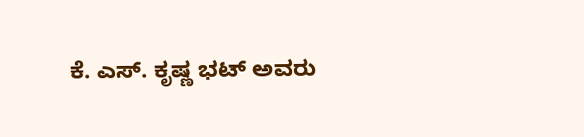ಕೆ. ಎಸ್. ಕೃಷ್ಣ ಭಟ್ ಅವರು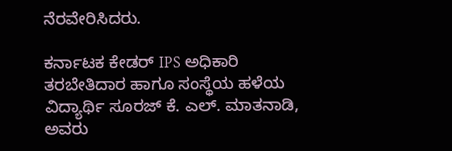ನೆರವೇರಿಸಿದರು.

ಕರ್ನಾಟಕ ಕೇಡರ್ IPS ಅಧಿಕಾರಿ ತರಬೇತಿದಾರ ಹಾಗೂ ಸಂಸ್ಥೆಯ ಹಳೆಯ ವಿದ್ಯಾರ್ಥಿ ಸೂರಜ್ ಕೆ. ಎಲ್. ಮಾತನಾಡಿ, ಅವರು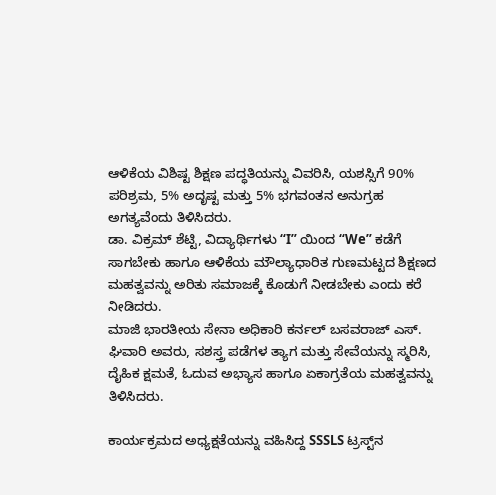ಆಳಿಕೆಯ ವಿಶಿಷ್ಟ ಶಿಕ್ಷಣ ಪದ್ಧತಿಯನ್ನು ವಿವರಿಸಿ, ಯಶಸ್ಸಿಗೆ 90% ಪರಿಶ್ರಮ, 5% ಅದೃಷ್ಟ ಮತ್ತು 5% ಭಗವಂತನ ಅನುಗ್ರಹ ಅಗತ್ಯವೆಂದು ತಿಳಿಸಿದರು.
ಡಾ. ವಿಕ್ರಮ್ ಶೆಟ್ಟಿ, ವಿದ್ಯಾರ್ಥಿಗಳು “I” ಯಿಂದ “We” ಕಡೆಗೆ ಸಾಗಬೇಕು ಹಾಗೂ ಆಳಿಕೆಯ ಮೌಲ್ಯಾಧಾರಿತ ಗುಣಮಟ್ಟದ ಶಿಕ್ಷಣದ ಮಹತ್ವವನ್ನು ಅರಿತು ಸಮಾಜಕ್ಕೆ ಕೊಡುಗೆ ನೀಡಬೇಕು ಎಂದು ಕರೆ ನೀಡಿದರು.
ಮಾಜಿ ಭಾರತೀಯ ಸೇನಾ ಅಧಿಕಾರಿ ಕರ್ನಲ್ ಬಸವರಾಜ್ ಎಸ್. ಘಿವಾರಿ ಅವರು, ಸಶಸ್ತ್ರ ಪಡೆಗಳ ತ್ಯಾಗ ಮತ್ತು ಸೇವೆಯನ್ನು ಸ್ಮರಿಸಿ, ದೈಹಿಕ ಕ್ಷಮತೆ, ಓದುವ ಅಭ್ಯಾಸ ಹಾಗೂ ಏಕಾಗ್ರತೆಯ ಮಹತ್ವವನ್ನು ತಿಳಿಸಿದರು.

ಕಾರ್ಯಕ್ರಮದ ಅಧ್ಯಕ್ಷತೆಯನ್ನು ವಹಿಸಿದ್ದ SSSLS ಟ್ರಸ್ಟ್‌ನ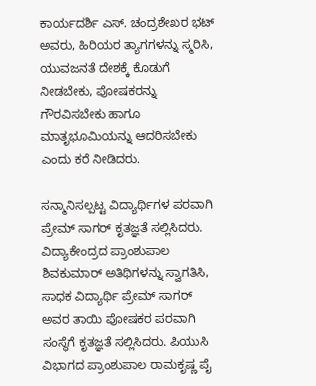ಕಾರ್ಯದರ್ಶಿ ಎಸ್. ಚಂದ್ರಶೇಖರ ಭಟ್ ಅವರು, ಹಿರಿಯರ ತ್ಯಾಗಗಳನ್ನು ಸ್ಮರಿಸಿ, ಯುವಜನತೆ ದೇಶಕ್ಕೆ ಕೊಡುಗೆ ನೀಡಬೇಕು, ಪೋಷಕರನ್ನು ಗೌರವಿಸಬೇಕು ಹಾಗೂ ಮಾತೃಭೂಮಿಯನ್ನು ಆದರಿಸಬೇಕು ಎಂದು ಕರೆ ನೀಡಿದರು.

ಸನ್ಮಾನಿಸಲ್ಪಟ್ಟ ವಿದ್ಯಾರ್ಥಿಗಳ ಪರವಾಗಿ ಪ್ರೇಮ್ ಸಾಗರ್ ಕೃತಜ್ಞತೆ ಸಲ್ಲಿಸಿದರು. ವಿದ್ಯಾಕೇಂದ್ರದ ಪ್ರಾಂಶುಪಾಲ ಶಿವಕುಮಾರ್ ಅತಿಥಿಗಳನ್ನು ಸ್ವಾಗತಿಸಿ, ಸಾಧಕ ವಿದ್ಯಾರ್ಥಿ ಪ್ರೇಮ್ ಸಾಗರ್ ಅವರ ತಾಯಿ ಪೋಷಕರ ಪರವಾಗಿ ಸಂಸ್ಥೆಗೆ ಕೃತಜ್ಞತೆ ಸಲ್ಲಿಸಿದರು. ಪಿಯುಸಿ ವಿಭಾಗದ ಪ್ರಾಂಶುಪಾಲ ರಾಮಕೃಷ್ಣ ಪೈ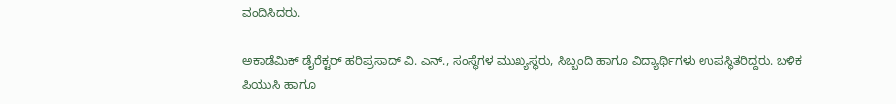ವಂದಿಸಿದರು.

ಅಕಾಡೆಮಿಕ್ ಡೈರೆಕ್ಟರ್ ಹರಿಪ್ರಸಾದ್ ವಿ. ಎನ್., ಸಂಸ್ಥೆಗಳ ಮುಖ್ಯಸ್ಥರು, ಸಿಬ್ಬಂದಿ ಹಾಗೂ ವಿದ್ಯಾರ್ಥಿಗಳು ಉಪಸ್ಥಿತರಿದ್ದರು. ಬಳಿಕ ಪಿಯುಸಿ ಹಾಗೂ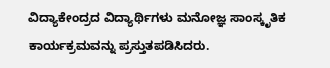ವಿದ್ಯಾಕೇಂದ್ರದ ವಿದ್ಯಾರ್ಥಿಗಳು ಮನೋಜ್ಞ ಸಾಂಸ್ಕೃತಿಕ ಕಾರ್ಯಕ್ರಮವನ್ನು ಪ್ರಸ್ತುತಪಡಿಸಿದರು.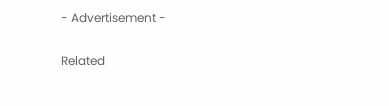- Advertisement -

Related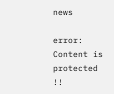news

error: Content is protected !!